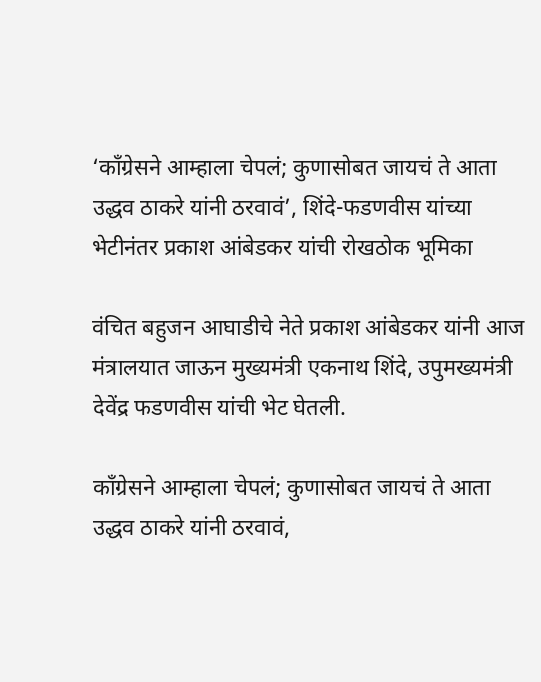‘काँग्रेसने आम्हाला चेपलं; कुणासोबत जायचं ते आता उद्धव ठाकरे यांनी ठरवावं’, शिंदे-फडणवीस यांच्या भेटीनंतर प्रकाश आंबेडकर यांची रोखठोक भूमिका

वंचित बहुजन आघाडीचे नेते प्रकाश आंबेडकर यांनी आज मंत्रालयात जाऊन मुख्यमंत्री एकनाथ शिंदे, उपुमख्यमंत्री देवेंद्र फडणवीस यांची भेट घेतली.

काँग्रेसने आम्हाला चेपलं; कुणासोबत जायचं ते आता उद्धव ठाकरे यांनी ठरवावं,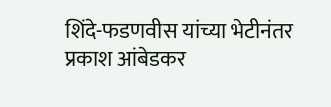शिंदे-फडणवीस यांच्या भेटीनंतर प्रकाश आंबेडकर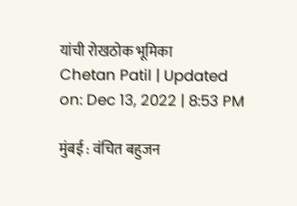यांची रोखठोक भूमिका
Chetan Patil | Updated on: Dec 13, 2022 | 8:53 PM

मुंबई : वंचित बहुजन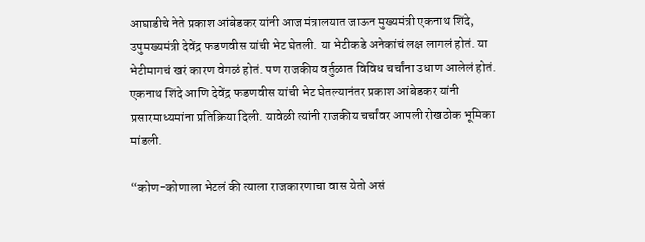आघाडीचे नेते प्रकाश आंबेडकर यांनी आज मंत्रालयात जाऊन मुख्यमंत्री एकनाथ शिंदे, उपुमख्यमंत्री देवेंद्र फडणवीस यांची भेट घेतली. या भेटीकडे अनेकांचं लक्ष लागलं होतं. या भेटीमागचं खरं कारण वेगळं होतं. पण राजकीय वर्तुळात विविध चर्चांना उधाण आलेलं होतं. एकनाथ शिंदे आणि देवेंद्र फडणवीस यांची भेट घेतल्यानंतर प्रकाश आंबेडकर यांनी प्रसारमाध्यमांना प्रतिक्रिया दिली. यावेळी त्यांनी राजकीय चर्चांवर आपली रोखठोक भूमिका मांडली.

“कोण-कोणाला भेटलं की त्याला राजकारणाचा वास येतो असं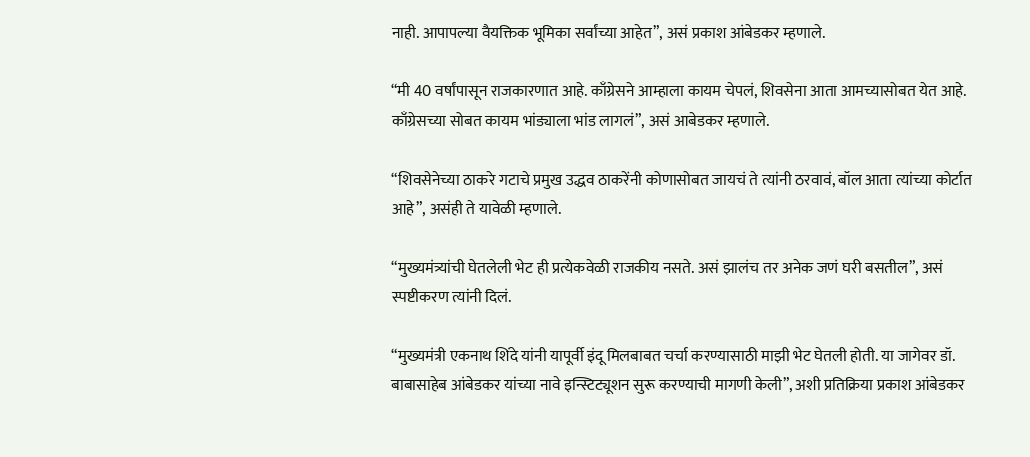नाही. आपापल्या वैयक्तिक भूमिका सर्वांच्या आहेत”, असं प्रकाश आंबेडकर म्हणाले.

“मी 40 वर्षांपासून राजकारणात आहे. काँग्रेसने आम्हाला कायम चेपलं, शिवसेना आता आमच्यासोबत येत आहे. काँग्रेसच्या सोबत कायम भांड्याला भांड लागलं”, असं आबेडकर म्हणाले.

“शिवसेनेच्या ठाकरे गटाचे प्रमुख उद्धव ठाकरेंनी कोणासोबत जायचं ते त्यांनी ठरवावं, बॉल आता त्यांच्या कोर्टात आहे”, असंही ते यावेळी म्हणाले.

“मुख्यमंत्र्यांची घेतलेली भेट ही प्रत्येकवेळी राजकीय नसते. असं झालंच तर अनेक जणं घरी बसतील”, असं स्पष्टीकरण त्यांनी दिलं.

“मुख्यमंत्री एकनाथ शिंदे यांनी यापूर्वी इंदू मिलबाबत चर्चा करण्यासाठी माझी भेट घेतली होती. या जागेवर डॉ. बाबासाहेब आंबेडकर यांच्या नावे इन्स्टिट्यूशन सुरू करण्याची मागणी केली”, अशी प्रतिक्रिया प्रकाश आंबेडकर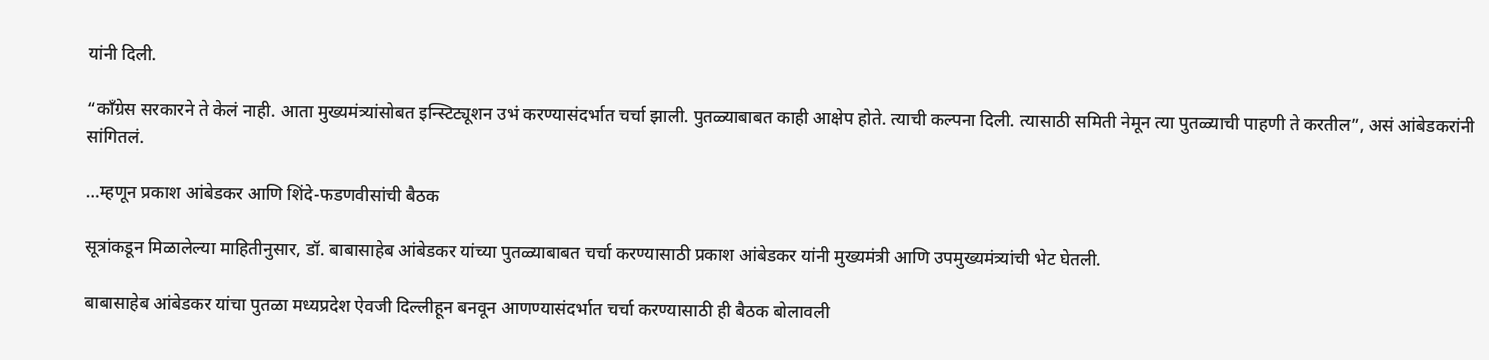यांनी दिली.

“काँग्रेस सरकारने ते केलं नाही. आता मुख्यमंत्र्यांसोबत इन्स्टिट्यूशन उभं करण्यासंदर्भात चर्चा झाली. पुतळ्याबाबत काही आक्षेप होते. त्याची कल्पना दिली. त्यासाठी समिती नेमून त्या पुतळ्याची पाहणी ते करतील”, असं आंबेडकरांनी सांगितलं.

…म्हणून प्रकाश आंबेडकर आणि शिंदे-फडणवीसांची बैठक

सूत्रांकडून मिळालेल्या माहितीनुसार, डॉ. बाबासाहेब आंबेडकर यांच्या पुतळ्याबाबत चर्चा करण्यासाठी प्रकाश आंबेडकर यांनी मुख्यमंत्री आणि उपमुख्यमंत्र्यांची भेट घेतली.

बाबासाहेब आंबेडकर यांचा पुतळा मध्यप्रदेश ऐवजी दिल्लीहून बनवून आणण्यासंदर्भात चर्चा करण्यासाठी ही बैठक बोलावली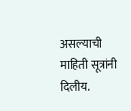असल्याची माहिती सूत्रांनी दिलीय.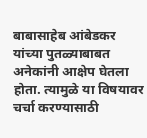बाबासाहेब आंबेडकर यांच्या पुतळ्याबाबत अनेकांनी आक्षेप घेतला होता. त्यामुळे या विषयावर चर्चा करण्यासाठी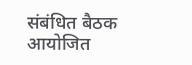संबंधित बैठक आयोजित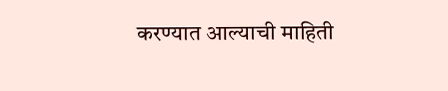करण्यात आल्याची माहिती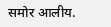समोर आलीय.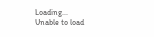Loading...
Unable to load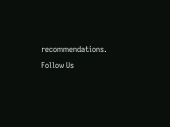recommendations.
Follow Us